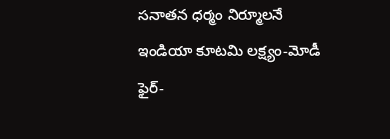సనాతన ధర్మం నిర్మూలనే ఇండియా కూటమి లక్ష్యం-మోడీ ఫైర్-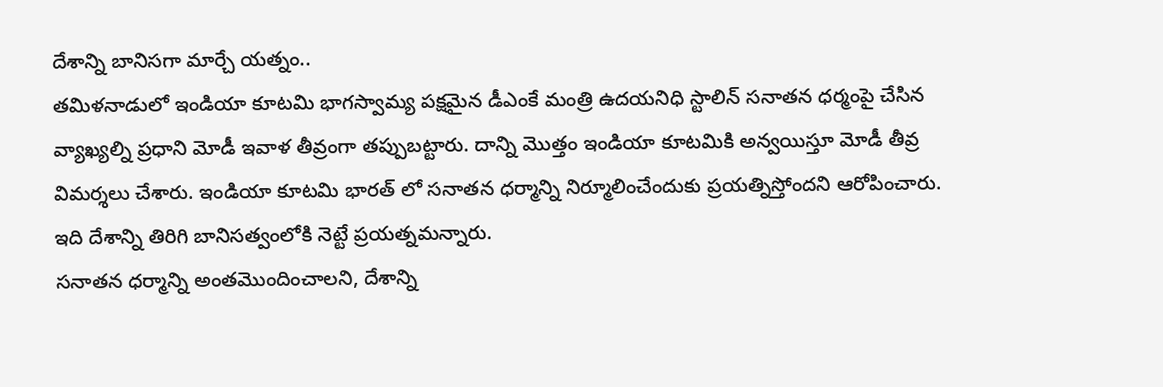దేశాన్ని బానిసగా మార్చే యత్నం..
తమిళనాడులో ఇండియా కూటమి భాగస్వామ్య పక్షమైన డీఎంకే మంత్రి ఉదయనిధి స్టాలిన్ సనాతన ధర్మంపై చేసిన వ్యాఖ్యల్ని ప్రధాని మోడీ ఇవాళ తీవ్రంగా తప్పుబట్టారు. దాన్ని మొత్తం ఇండియా కూటమికి అన్వయిస్తూ మోడీ తీవ్ర విమర్శలు చేశారు. ఇండియా కూటమి భారత్ లో సనాతన ధర్మాన్ని నిర్మూలించేందుకు ప్రయత్నిస్తోందని ఆరోపించారు. ఇది దేశాన్ని తిరిగి బానిసత్వంలోకి నెట్టే ప్రయత్నమన్నారు.
సనాతన ధర్మాన్ని అంతమొందించాలని, దేశాన్ని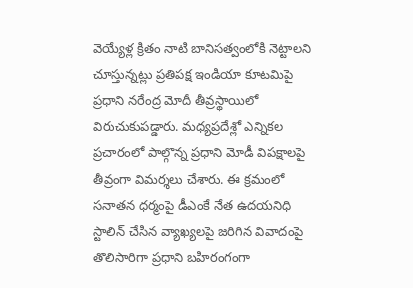వెయ్యేళ్ల క్రితం నాటి బానిసత్వంలోకి నెట్టాలని చూస్తున్నట్లు ప్రతిపక్ష ఇండియా కూటమిపై ప్రధాని నరేంద్ర మోదీ తీవ్రస్థాయిలో విరుచుకుపడ్డారు. మధ్యప్రదేశ్లో ఎన్నికల ప్రచారంలో పాల్గొన్న ప్రధాని మోడీ విపక్షాలపై తీవ్రంగా విమర్శలు చేశారు. ఈ క్రమంలో సనాతన ధర్మంపై డీఎంకే నేత ఉదయనిధి స్టాలిన్ చేసిన వ్యాఖ్యలపై జరిగిన వివాదంపై తొలిసారిగా ప్రధాని బహిరంగంగా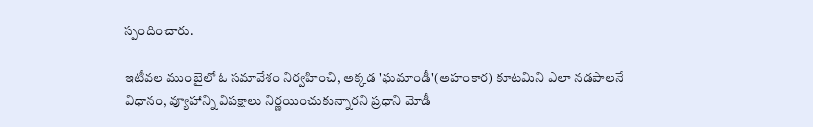స్పందించారు.

ఇటీవల ముంబైలో ఓ సమావేశం నిర్వహించి, అక్కడ 'ఘమాండీ'(అహంకార) కూటమిని ఎలా నడపాలనే విధానం, వ్యూహాన్ని విపక్షాలు నిర్ణయించుకున్నారని ప్రధాని మోడీ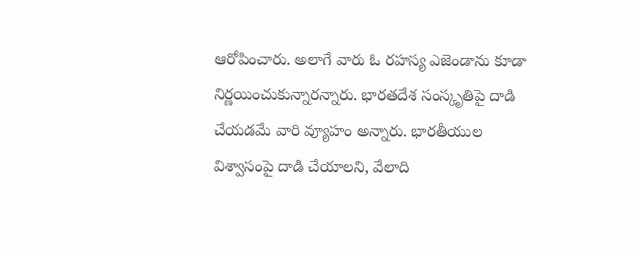ఆరోపించారు. అలాగే వారు ఓ రహస్య ఎజెండాను కూడా నిర్ణయించుకున్నారన్నారు. భారతదేశ సంస్కృతిపై దాడి చేయడమే వారి వ్యూహం అన్నారు. భారతీయుల విశ్వాసంపై దాడి చేయాలని, వేలాది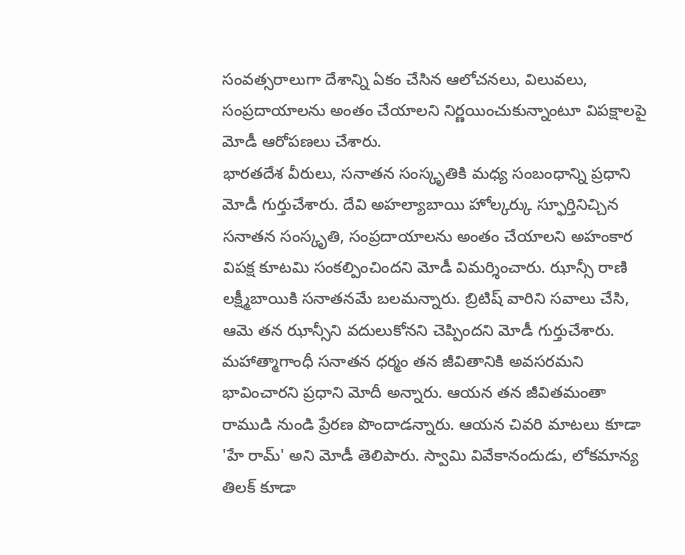సంవత్సరాలుగా దేశాన్ని ఏకం చేసిన ఆలోచనలు, విలువలు, సంప్రదాయాలను అంతం చేయాలని నిర్ణయించుకున్నాంటూ విపక్షాలపై మోడీ ఆరోపణలు చేశారు.
భారతదేశ వీరులు, సనాతన సంస్కృతికి మధ్య సంబంధాన్ని ప్రధాని మోడీ గుర్తుచేశారు. దేవి అహల్యాబాయి హోల్కర్కు స్ఫూర్తినిచ్చిన సనాతన సంస్కృతి, సంప్రదాయాలను అంతం చేయాలని అహంకార విపక్ష కూటమి సంకల్పించిందని మోడీ విమర్శించారు. ఝాన్సీ రాణి లక్ష్మీబాయికి సనాతనమే బలమన్నారు. బ్రిటిష్ వారిని సవాలు చేసి, ఆమె తన ఝాన్సీని వదులుకోనని చెప్పిందని మోడీ గుర్తుచేశారు.
మహాత్మాగాంధీ సనాతన ధర్మం తన జీవితానికి అవసరమని భావించారని ప్రధాని మోదీ అన్నారు. ఆయన తన జీవితమంతా రాముడి నుండి ప్రేరణ పొందాడన్నారు. ఆయన చివరి మాటలు కూడా 'హే రామ్' అని మోడీ తెలిపారు. స్వామి వివేకానందుడు, లోకమాన్య తిలక్ కూడా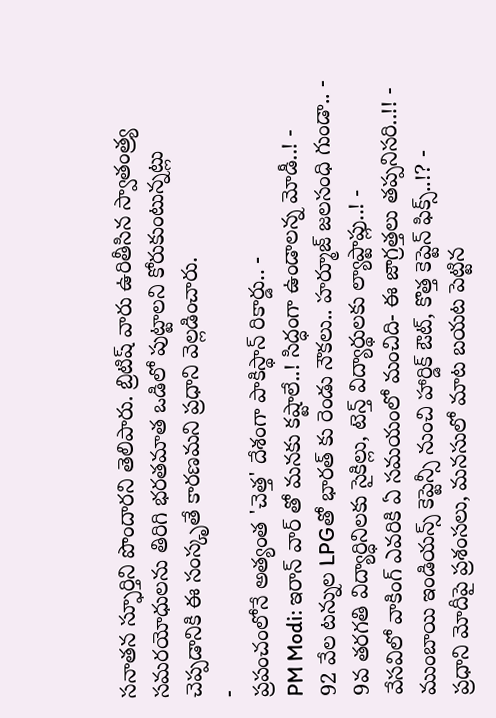సనాతన స్ఫూర్తిని పొందారని తెలిపారు. బ్రిటిష్ వారు ఉరితీసిన స్వాతంత్ర్య సమరయోధులను తిరిగి భరతమాత ఒడిలో పుట్టాలని కోరుకుంటున్నట్లు చెప్పడానికి ఈ సంస్కృతే కారణమని ప్రధాని వెల్లడించారు.
-
ప్రపంచంలోనే అత్యంత 'చెత్త' దేశంగా పాకిస్థాన్ రికార్డు.. -
PM Modi: ఇరాన్ వార్ తో మనకు కష్టాలే..! సిద్ధంగా ఉండాలన్న మోడీ..! -
92 వేల టన్నుల LPGతో భారత్ కు రెండు నౌకలు.. హర్మూజ్ జలసంధి గుండా.. -
9వ తరగతి విద్యార్ధినిలకు సైకిల్లు, టెన్త్ విద్యార్థులకు ల్యాప్టాప్లు..! -
వేసవిలో వాకింగ్ ఎవరికి ఏ సమయంలో మంచిది- ఈ జాగ్రత్తలు తప్పనిసరి..!! -
ముంబాయి ఇండియన్స్ కెప్టెన్సీ నుంచి హార్డిక్ ఔట్, కొత్త కెప్టెన్ ఫిక్స్..!? -
ప్రధాని మోదీపై ప్రశంసలు, మనసులో మాట బయట పెట్టిన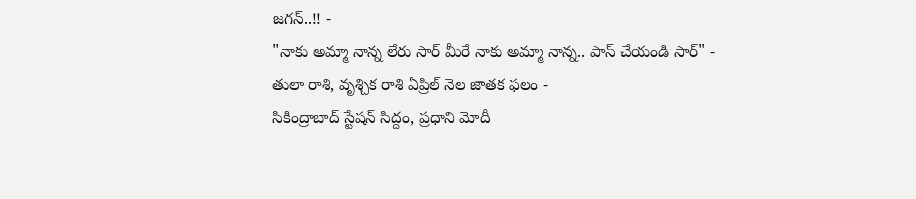జగన్..!! -
"నాకు అమ్మా నాన్న లేరు సార్ మీరే నాకు అమ్మా నాన్న.. పాస్ చేయండి సార్" -
తులా రాశి, వృశ్చిక రాశి ఏప్రిల్ నెల జాతక ఫలం -
సికింద్రాబాద్ స్టేషన్ సిద్దం, ప్రధాని మోదీ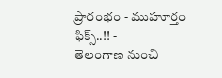ప్రారంభం - ముహూర్తం ఫిక్స్..!! -
తెలంగాణ నుంచి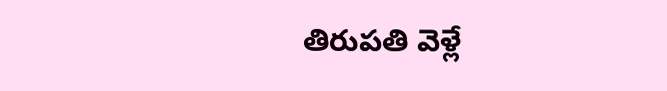తిరుపతి వెళ్లే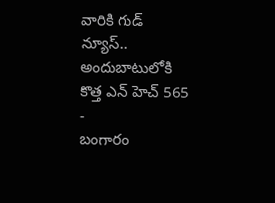వారికి గుడ్ న్యూస్.. అందుబాటులోకి కొత్త ఎన్ హెచ్ 565 -
బంగారం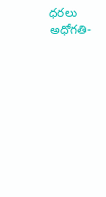ధరలు అధోగతి-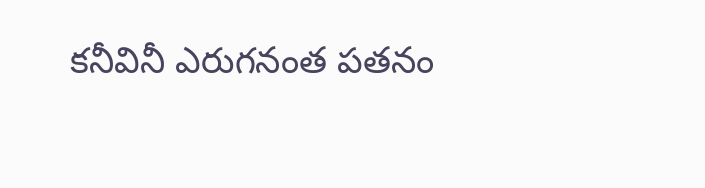కనీవినీ ఎరుగనంత పతనం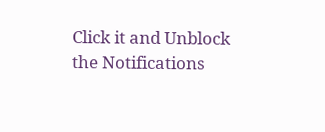Click it and Unblock the Notifications